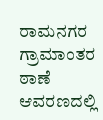ರಾಮನಗರ ಗ್ರಾಮಾಂತರ ಠಾಣೆ ಆವರಣದಲ್ಲಿ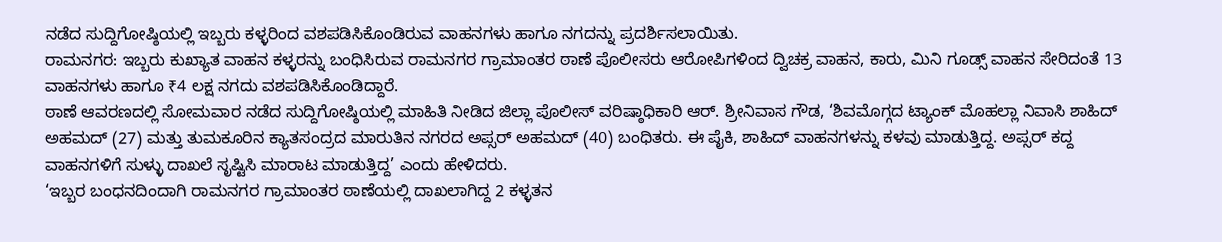ನಡೆದ ಸುದ್ದಿಗೋಷ್ಠಿಯಲ್ಲಿ ಇಬ್ಬರು ಕಳ್ಳರಿಂದ ವಶಪಡಿಸಿಕೊಂಡಿರುವ ವಾಹನಗಳು ಹಾಗೂ ನಗದನ್ನು ಪ್ರದರ್ಶಿಸಲಾಯಿತು.
ರಾಮನಗರ: ಇಬ್ಬರು ಕುಖ್ಯಾತ ವಾಹನ ಕಳ್ಳರನ್ನು ಬಂಧಿಸಿರುವ ರಾಮನಗರ ಗ್ರಾಮಾಂತರ ಠಾಣೆ ಪೊಲೀಸರು ಆರೋಪಿಗಳಿಂದ ದ್ವಿಚಕ್ರ ವಾಹನ, ಕಾರು, ಮಿನಿ ಗೂಡ್ಸ್ ವಾಹನ ಸೇರಿದಂತೆ 13 ವಾಹನಗಳು ಹಾಗೂ ₹4 ಲಕ್ಷ ನಗದು ವಶಪಡಿಸಿಕೊಂಡಿದ್ದಾರೆ.
ಠಾಣೆ ಆವರಣದಲ್ಲಿ ಸೋಮವಾರ ನಡೆದ ಸುದ್ದಿಗೋಷ್ಠಿಯಲ್ಲಿ ಮಾಹಿತಿ ನೀಡಿದ ಜಿಲ್ಲಾ ಪೊಲೀಸ್ ವರಿಷ್ಠಾಧಿಕಾರಿ ಆರ್. ಶ್ರೀನಿವಾಸ ಗೌಡ, ‘ಶಿವಮೊಗ್ಗದ ಟ್ಯಾಂಕ್ ಮೊಹಲ್ಲಾ ನಿವಾಸಿ ಶಾಹಿದ್ ಅಹಮದ್ (27) ಮತ್ತು ತುಮಕೂರಿನ ಕ್ಯಾತಸಂದ್ರದ ಮಾರುತಿನ ನಗರದ ಅಪ್ಸರ್ ಅಹಮದ್ (40) ಬಂಧಿತರು. ಈ ಪೈಕಿ, ಶಾಹಿದ್ ವಾಹನಗಳನ್ನು ಕಳವು ಮಾಡುತ್ತಿದ್ದ. ಅಪ್ಸರ್ ಕದ್ದ ವಾಹನಗಳಿಗೆ ಸುಳ್ಳು ದಾಖಲೆ ಸೃಷ್ಟಿಸಿ ಮಾರಾಟ ಮಾಡುತ್ತಿದ್ದ’ ಎಂದು ಹೇಳಿದರು.
‘ಇಬ್ಬರ ಬಂಧನದಿಂದಾಗಿ ರಾಮನಗರ ಗ್ರಾಮಾಂತರ ಠಾಣೆಯಲ್ಲಿ ದಾಖಲಾಗಿದ್ದ 2 ಕಳ್ಳತನ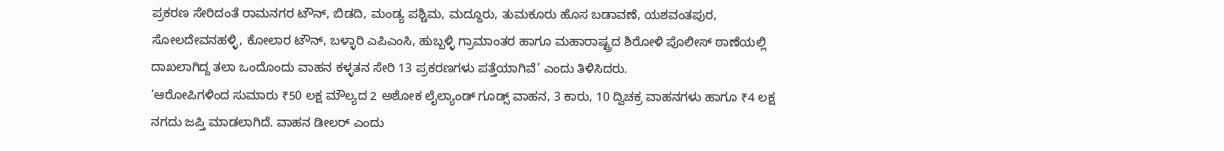ಪ್ರಕರಣ ಸೇರಿದಂತೆ ರಾಮನಗರ ಟೌನ್, ಬಿಡದಿ, ಮಂಡ್ಯ ಪಶ್ಚಿಮ, ಮದ್ದೂರು, ತುಮಕೂರು ಹೊಸ ಬಡಾವಣೆ, ಯಶವಂತಪುರ, ಸೋಲದೇವನಹಳ್ಳಿ, ಕೋಲಾರ ಟೌನ್, ಬಳ್ಳಾರಿ ಎಪಿಎಂಸಿ, ಹುಬ್ಬಳ್ಳಿ ಗ್ರಾಮಾಂತರ ಹಾಗೂ ಮಹಾರಾಷ್ಟ್ರದ ಶಿರೋಳಿ ಪೊಲೀಸ್ ಠಾಣೆಯಲ್ಲಿ ದಾಖಲಾಗಿದ್ದ ತಲಾ ಒಂದೊಂದು ವಾಹನ ಕಳ್ಳತನ ಸೇರಿ 13 ಪ್ರಕರಣಗಳು ಪತ್ತೆಯಾಗಿವೆ’ ಎಂದು ತಿಳಿಸಿದರು.
‘ಆರೋಪಿಗಳಿಂದ ಸುಮಾರು ₹50 ಲಕ್ಷ ಮೌಲ್ಯದ 2 ಅಶೋಕ ಲೈಲ್ಯಾಂಡ್ ಗೂಡ್ಸ್ ವಾಹನ, 3 ಕಾರು, 10 ದ್ವಿಚಕ್ರ ವಾಹನಗಳು ಹಾಗೂ ₹4 ಲಕ್ಷ ನಗದು ಜಪ್ತಿ ಮಾಡಲಾಗಿದೆ. ವಾಹನ ಡೀಲರ್ ಎಂದು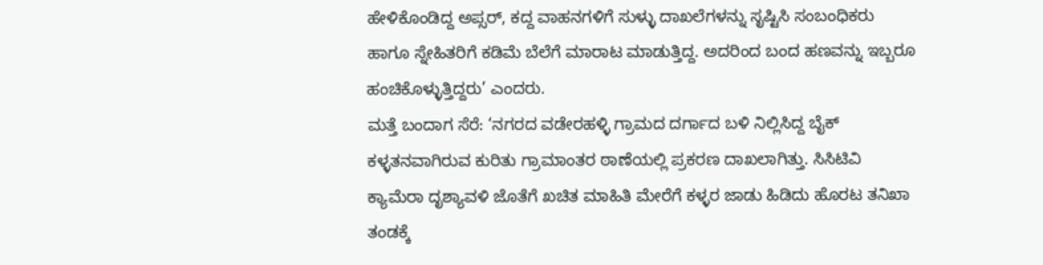ಹೇಳಿಕೊಂಡಿದ್ದ ಅಪ್ಸರ್, ಕದ್ದ ವಾಹನಗಳಿಗೆ ಸುಳ್ಳು ದಾಖಲೆಗಳನ್ನು ಸೃಷ್ಟಿಸಿ ಸಂಬಂಧಿಕರು ಹಾಗೂ ಸ್ನೇಹಿತರಿಗೆ ಕಡಿಮೆ ಬೆಲೆಗೆ ಮಾರಾಟ ಮಾಡುತ್ತಿದ್ದ. ಅದರಿಂದ ಬಂದ ಹಣವನ್ನು ಇಬ್ಬರೂ ಹಂಚಿಕೊಳ್ಳುತ್ತಿದ್ದರು’ ಎಂದರು.
ಮತ್ತೆ ಬಂದಾಗ ಸೆರೆ: ‘ನಗರದ ವಡೇರಹಳ್ಳಿ ಗ್ರಾಮದ ದರ್ಗಾದ ಬಳಿ ನಿಲ್ಲಿಸಿದ್ದ ಬೈಕ್ ಕಳ್ಳತನವಾಗಿರುವ ಕುರಿತು ಗ್ರಾಮಾಂತರ ಠಾಣೆಯಲ್ಲಿ ಪ್ರಕರಣ ದಾಖಲಾಗಿತ್ತು. ಸಿಸಿಟಿವಿ ಕ್ಯಾಮೆರಾ ದೃಶ್ಯಾವಳಿ ಜೊತೆಗೆ ಖಚಿತ ಮಾಹಿತಿ ಮೇರೆಗೆ ಕಳ್ಳರ ಜಾಡು ಹಿಡಿದು ಹೊರಟ ತನಿಖಾ ತಂಡಕ್ಕೆ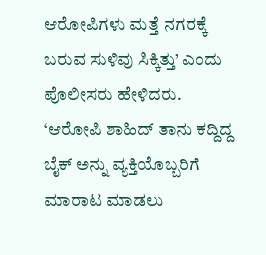ಆರೋಪಿಗಳು ಮತ್ತೆ ನಗರಕ್ಕೆ ಬರುವ ಸುಳಿವು ಸಿಕ್ಕಿತ್ತು’ ಎಂದು ಪೊಲೀಸರು ಹೇಳಿದರು.
‘ಆರೋಪಿ ಶಾಹಿದ್ ತಾನು ಕದ್ದಿದ್ದ ಬೈಕ್ ಅನ್ನು ವ್ಯಕ್ತಿಯೊಬ್ಬರಿಗೆ ಮಾರಾಟ ಮಾಡಲು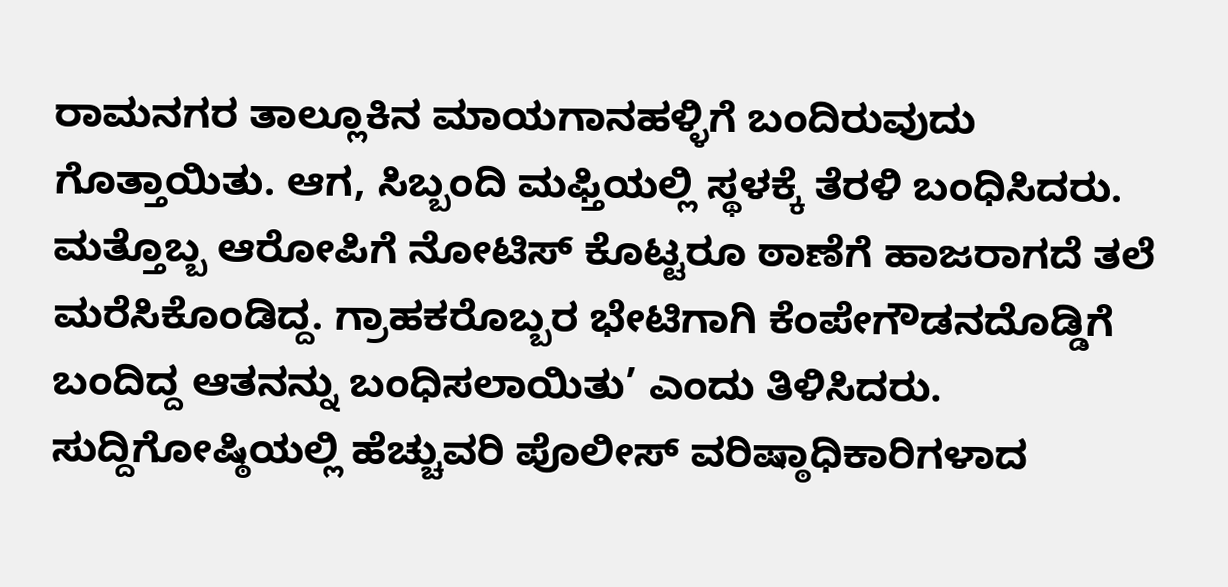ರಾಮನಗರ ತಾಲ್ಲೂಕಿನ ಮಾಯಗಾನಹಳ್ಳಿಗೆ ಬಂದಿರುವುದು ಗೊತ್ತಾಯಿತು. ಆಗ, ಸಿಬ್ಬಂದಿ ಮಫ್ತಿಯಲ್ಲಿ ಸ್ಥಳಕ್ಕೆ ತೆರಳಿ ಬಂಧಿಸಿದರು. ಮತ್ತೊಬ್ಬ ಆರೋಪಿಗೆ ನೋಟಿಸ್ ಕೊಟ್ಟರೂ ಠಾಣೆಗೆ ಹಾಜರಾಗದೆ ತಲೆ ಮರೆಸಿಕೊಂಡಿದ್ದ. ಗ್ರಾಹಕರೊಬ್ಬರ ಭೇಟಿಗಾಗಿ ಕೆಂಪೇಗೌಡನದೊಡ್ಡಿಗೆ ಬಂದಿದ್ದ ಆತನನ್ನು ಬಂಧಿಸಲಾಯಿತು’ ಎಂದು ತಿಳಿಸಿದರು.
ಸುದ್ದಿಗೋಷ್ಠಿಯಲ್ಲಿ ಹೆಚ್ಚುವರಿ ಪೊಲೀಸ್ ವರಿಷ್ಠಾಧಿಕಾರಿಗಳಾದ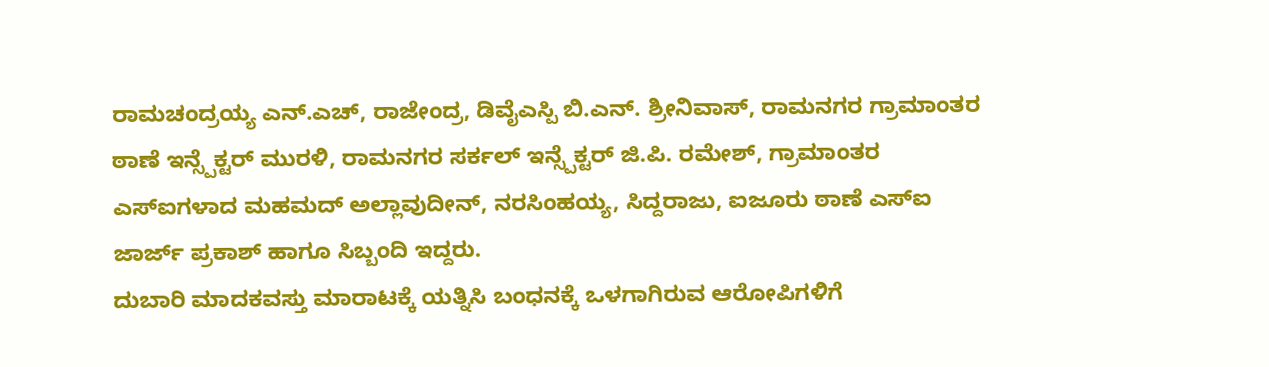ರಾಮಚಂದ್ರಯ್ಯ ಎನ್.ಎಚ್, ರಾಜೇಂದ್ರ, ಡಿವೈಎಸ್ಪಿ ಬಿ.ಎನ್. ಶ್ರೀನಿವಾಸ್, ರಾಮನಗರ ಗ್ರಾಮಾಂತರ ಠಾಣೆ ಇನ್ಸ್ಪೆಕ್ಟರ್ ಮುರಳಿ, ರಾಮನಗರ ಸರ್ಕಲ್ ಇನ್ಸ್ಪೆಕ್ಟರ್ ಜಿ.ಪಿ. ರಮೇಶ್, ಗ್ರಾಮಾಂತರ ಎಸ್ಐಗಳಾದ ಮಹಮದ್ ಅಲ್ಲಾವುದೀನ್, ನರಸಿಂಹಯ್ಯ, ಸಿದ್ದರಾಜು, ಐಜೂರು ಠಾಣೆ ಎಸ್ಐ ಜಾರ್ಜ್ ಪ್ರಕಾಶ್ ಹಾಗೂ ಸಿಬ್ಬಂದಿ ಇದ್ದರು.
ದುಬಾರಿ ಮಾದಕವಸ್ತು ಮಾರಾಟಕ್ಕೆ ಯತ್ನಿಸಿ ಬಂಧನಕ್ಕೆ ಒಳಗಾಗಿರುವ ಆರೋಪಿಗಳಿಗೆ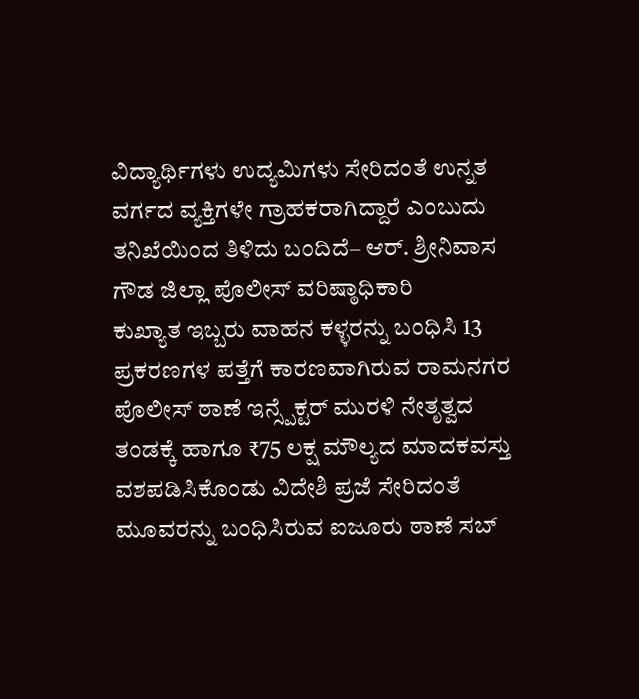ವಿದ್ಯಾರ್ಥಿಗಳು ಉದ್ಯಮಿಗಳು ಸೇರಿದಂತೆ ಉನ್ನತ ವರ್ಗದ ವ್ಯಕ್ತಿಗಳೇ ಗ್ರಾಹಕರಾಗಿದ್ದಾರೆ ಎಂಬುದು ತನಿಖೆಯಿಂದ ತಿಳಿದು ಬಂದಿದೆ– ಆರ್. ಶ್ರೀನಿವಾಸ ಗೌಡ ಜಿಲ್ಲಾ ಪೊಲೀಸ್ ವರಿಷ್ಠಾಧಿಕಾರಿ
ಕುಖ್ಯಾತ ಇಬ್ಬರು ವಾಹನ ಕಳ್ಳರನ್ನು ಬಂಧಿಸಿ 13 ಪ್ರಕರಣಗಳ ಪತ್ತೆಗೆ ಕಾರಣವಾಗಿರುವ ರಾಮನಗರ ಪೊಲೀಸ್ ಠಾಣೆ ಇನ್ಸ್ಪೆಕ್ಟರ್ ಮುರಳಿ ನೇತೃತ್ವದ ತಂಡಕ್ಕೆ ಹಾಗೂ ₹75 ಲಕ್ಷ ಮೌಲ್ಯದ ಮಾದಕವಸ್ತು ವಶಪಡಿಸಿಕೊಂಡು ವಿದೇಶಿ ಪ್ರಜೆ ಸೇರಿದಂತೆ ಮೂವರನ್ನು ಬಂಧಿಸಿರುವ ಐಜೂರು ಠಾಣೆ ಸಬ್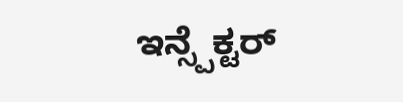ಇನ್ಸ್ಪೆಕ್ಟರ್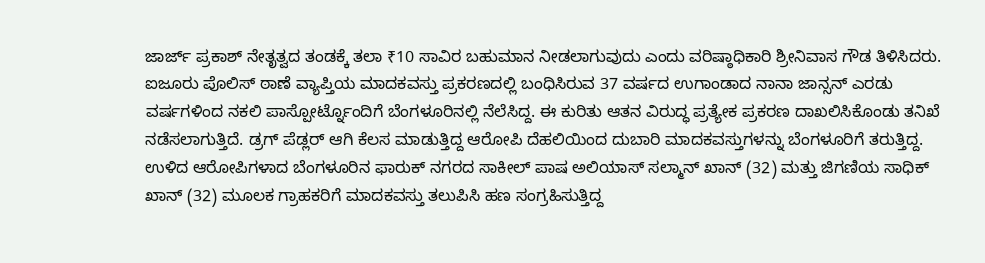ಜಾರ್ಜ್ ಪ್ರಕಾಶ್ ನೇತೃತ್ವದ ತಂಡಕ್ಕೆ ತಲಾ ₹10 ಸಾವಿರ ಬಹುಮಾನ ನೀಡಲಾಗುವುದು ಎಂದು ವರಿಷ್ಠಾಧಿಕಾರಿ ಶ್ರೀನಿವಾಸ ಗೌಡ ತಿಳಿಸಿದರು.
ಐಜೂರು ಪೊಲಿಸ್ ಠಾಣೆ ವ್ಯಾಪ್ತಿಯ ಮಾದಕವಸ್ತು ಪ್ರಕರಣದಲ್ಲಿ ಬಂಧಿಸಿರುವ 37 ವರ್ಷದ ಉಗಾಂಡಾದ ನಾನಾ ಜಾನ್ಸನ್ ಎರಡು ವರ್ಷಗಳಿಂದ ನಕಲಿ ಪಾಸ್ಪೋರ್ಟ್ನೊಂದಿಗೆ ಬೆಂಗಳೂರಿನಲ್ಲಿ ನೆಲೆಸಿದ್ದ. ಈ ಕುರಿತು ಆತನ ವಿರುದ್ಧ ಪ್ರತ್ಯೇಕ ಪ್ರಕರಣ ದಾಖಲಿಸಿಕೊಂಡು ತನಿಖೆ ನಡೆಸಲಾಗುತ್ತಿದೆ. ಡ್ರಗ್ ಪೆಡ್ಲರ್ ಆಗಿ ಕೆಲಸ ಮಾಡುತ್ತಿದ್ದ ಆರೋಪಿ ದೆಹಲಿಯಿಂದ ದುಬಾರಿ ಮಾದಕವಸ್ತುಗಳನ್ನು ಬೆಂಗಳೂರಿಗೆ ತರುತ್ತಿದ್ದ. ಉಳಿದ ಆರೋಪಿಗಳಾದ ಬೆಂಗಳೂರಿನ ಫಾರುಕ್ ನಗರದ ಸಾಕೀಲ್ ಪಾಷ ಅಲಿಯಾಸ್ ಸಲ್ಮಾನ್ ಖಾನ್ (32) ಮತ್ತು ಜಿಗಣಿಯ ಸಾಧಿಕ್ ಖಾನ್ (32) ಮೂಲಕ ಗ್ರಾಹಕರಿಗೆ ಮಾದಕವಸ್ತು ತಲುಪಿಸಿ ಹಣ ಸಂಗ್ರಹಿಸುತ್ತಿದ್ದ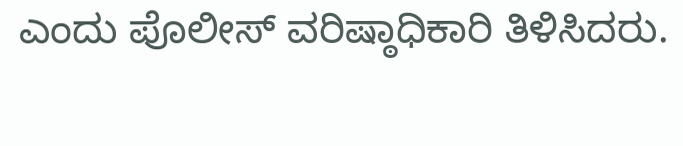ಎಂದು ಪೊಲೀಸ್ ವರಿಷ್ಠಾಧಿಕಾರಿ ತಿಳಿಸಿದರು.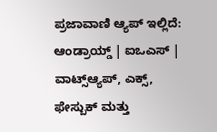ಪ್ರಜಾವಾಣಿ ಆ್ಯಪ್ ಇಲ್ಲಿದೆ: ಆಂಡ್ರಾಯ್ಡ್ | ಐಒಎಸ್ | ವಾಟ್ಸ್ಆ್ಯಪ್, ಎಕ್ಸ್, ಫೇಸ್ಬುಕ್ ಮತ್ತು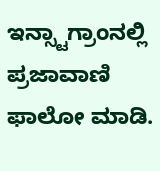ಇನ್ಸ್ಟಾಗ್ರಾಂನಲ್ಲಿ ಪ್ರಜಾವಾಣಿ ಫಾಲೋ ಮಾಡಿ.